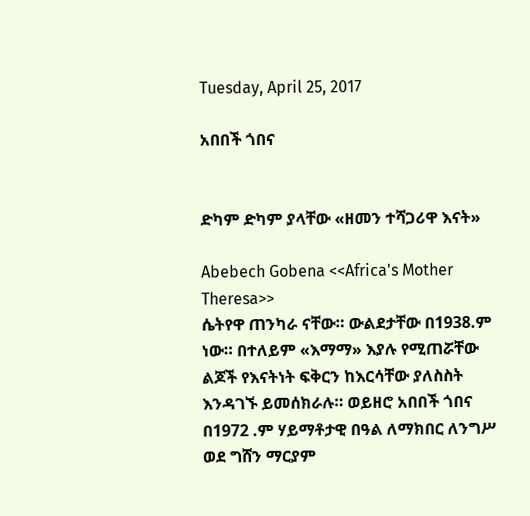Tuesday, April 25, 2017

አበበች ጎበና


ድካም ድካም ያላቸው «ዘመን ተሻጋሪዋ እናት»

Abebech Gobena <<Africa's Mother Theresa>>
ሴትየዋ ጠንካራ ናቸው። ውልደታቸው በ1938.ም ነው። በተለይም «እማማ» እያሉ የሚጠሯቸው ልጆች የእናትነት ፍቅርን ከእርሳቸው ያለስስት እንዳገኙ ይመሰክራሉ። ወይዘሮ አበበች ጎበና በ1972 .ም ሃይማቶታዊ በዓል ለማክበር ለንግሥ ወደ ግሸን ማርያም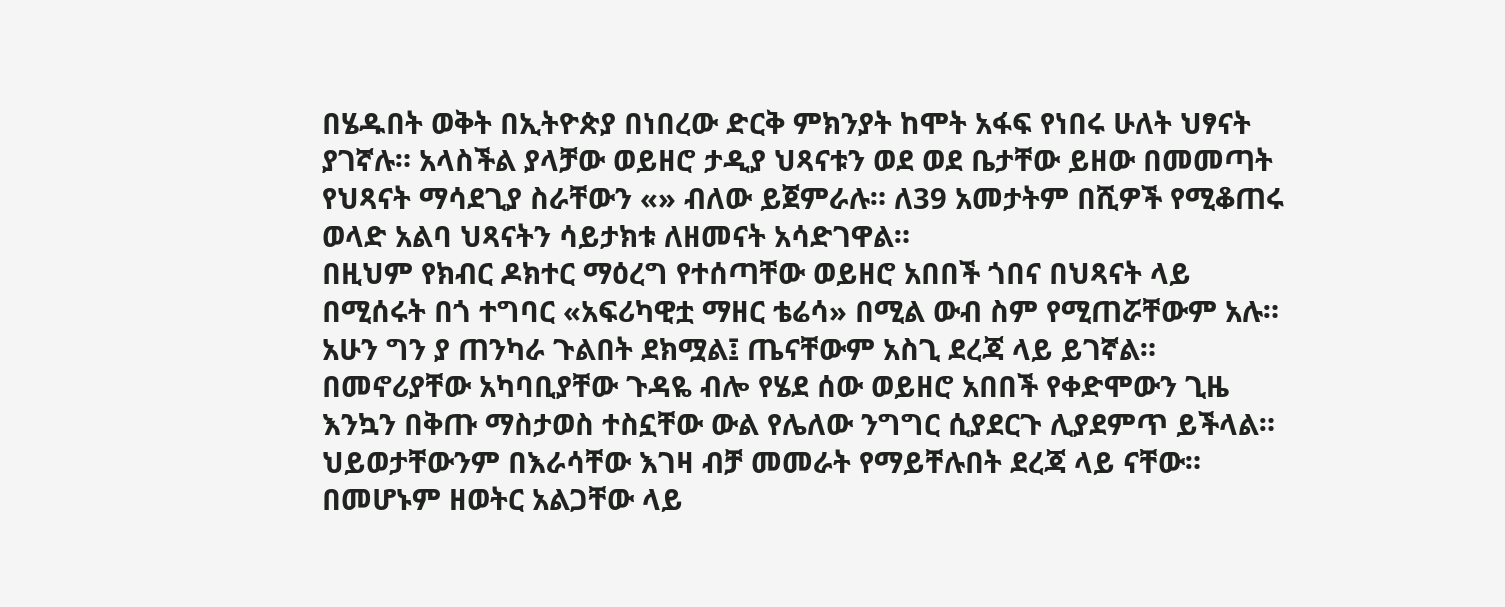በሄዱበት ወቅት በኢትዮጵያ በነበረው ድርቅ ምክንያት ከሞት አፋፍ የነበሩ ሁለት ህፃናት ያገኛሉ። አላስችል ያላቻው ወይዘሮ ታዲያ ህጻናቱን ወደ ወደ ቤታቸው ይዘው በመመጣት የህጻናት ማሳደጊያ ስራቸውን «» ብለው ይጀምራሉ። ለ39 አመታትም በሺዎች የሚቆጠሩ ወላድ አልባ ህጻናትን ሳይታክቱ ለዘመናት አሳድገዋል።
በዚህም የክብር ዶክተር ማዕረግ የተሰጣቸው ወይዘሮ አበበች ጎበና በህጻናት ላይ በሚሰሩት በጎ ተግባር «አፍሪካዊቷ ማዘር ቴሬሳ» በሚል ውብ ስም የሚጠሯቸውም አሉ። አሁን ግን ያ ጠንካራ ጉልበት ደክሟል፤ ጤናቸውም አስጊ ደረጃ ላይ ይገኛል። በመኖሪያቸው አካባቢያቸው ጉዳዬ ብሎ የሄደ ሰው ወይዘሮ አበበች የቀድሞውን ጊዜ እንኳን በቅጡ ማስታወስ ተስኗቸው ውል የሌለው ንግግር ሲያደርጉ ሊያደምጥ ይችላል።
ህይወታቸውንም በእራሳቸው እገዛ ብቻ መመራት የማይቸሉበት ደረጃ ላይ ናቸው። በመሆኑም ዘወትር አልጋቸው ላይ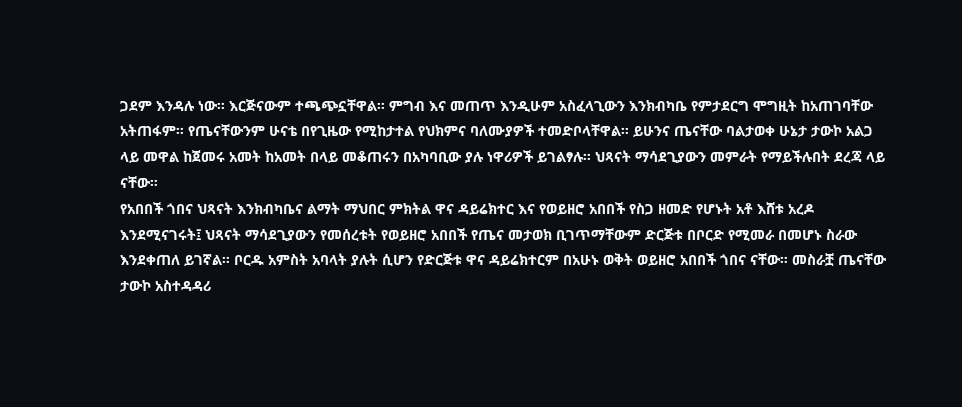ጋደም እንዳሉ ነው። እርጅናውም ተጫጭኗቸዋል። ምግብ እና መጠጥ እንዲሁም አስፈላጊውን እንክብካቤ የምታደርግ ሞግዚት ከአጠገባቸው አትጠፋም። የጤናቸውንም ሁናቴ በየጊዜው የሚከታተል የህክምና ባለሙያዎች ተመድቦላቸዋል። ይሁንና ጤናቸው ባልታወቀ ሁኔታ ታውኮ አልጋ ላይ መዋል ከጀመሩ አመት ከአመት በላይ መቆጠሩን በአካባቢው ያሉ ነዋሪዎች ይገልፃሉ። ህጻናት ማሳደጊያውን መምራት የማይችሉበት ደረጃ ላይ ናቸው።
የአበበች ጎበና ህጻናት እንክብካቤና ልማት ማህበር ምክትል ዋና ዳይሬክተር እና የወይዘሮ አበበች የስጋ ዘመድ የሆኑት አቶ እሸቱ አረዶ እንደሚናገሩት፤ ህጻናት ማሳደጊያውን የመሰረቱት የወይዘሮ አበበች የጤና መታወክ ቢገጥማቸውም ድርጅቱ በቦርድ የሚመራ በመሆኑ ስራው እንደቀጠለ ይገኛል። ቦርዱ አምስት አባላት ያሉት ሲሆን የድርጅቱ ዋና ዳይሬክተርም በአሁኑ ወቅት ወይዘሮ አበበች ጎበና ናቸው። መስራቿ ጤናቸው ታውኮ አስተዳዳሪ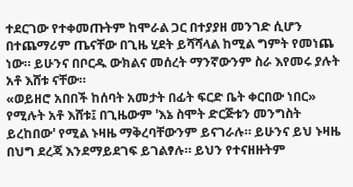ተደርገው የተቀመጡትም ከሞራል ጋር በተያያዘ መንገድ ሲሆን በተጨማሪም ጤናቸው በጊዜ ሂደት ይሻሻላል ከሚል ግምት የመነጨ ነው። ይሁንና በቦርዱ ውክልና መሰረት ማንኛውንም ስራ እየመሩ ያሉት አቶ እሸቱ ናቸው።
«ወይዘሮ አበበች ከሰባት አመታት በፊት ፍርድ ቤት ቀርበው ነበር» የሚሉት አቶ እሸቱ፤ በጊዜውም 'እኔ ስሞት ድርጅቱን መንግስት ይረከበው' የሚል ኑዛዜ ማቅረባቸውንም ይናገራሉ። ይሁንና ይህ ኑዛዜ በህግ ደረጃ እንደማይደገፍ ይገልፃሉ። ይህን የተናዘዙትም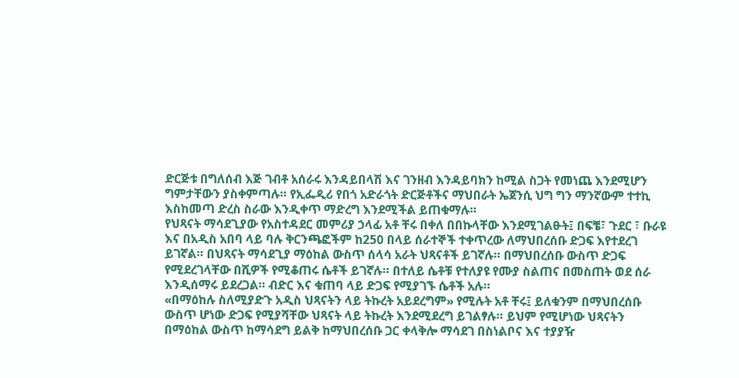ድርጅቱ በግለሰብ እጅ ገብቶ አሰራሩ እንዳይበላሽ እና ገንዘብ እንዳይባክን ከሚል ስጋት የመነጨ እንደሚሆን ግምታቸውን ያስቀምጣሉ። የኢፌዲሪ የበጎ አድራጎት ድርጅቶችና ማህበራት ኤጀንሲ ህግ ግን ማንኛውም ተተኪ እስከመጣ ድረስ ስራው እንዲቀጥ ማድረግ እንደሚችል ይጠቁማሉ።
የህጻናት ማሳደጊያው የአስተዳደር መምሪያ ኃላፊ አቶ ቸሩ በቀለ በበኩላቸው እንደሚገልፁት፤ በፍቼ፣ ጉደር ፣ ቡራዩ እና በአዲስ አበባ ላይ ባሉ ቅርንጫፎችም ከ250 በላይ ሰራተኞች ተቀጥረው ለማህበረሰቡ ድጋፍ እየተደረገ ይገኛል። በህጻናት ማሳደጊያ ማዕከል ውስጥ ሰላሳ አራት ህጻናቶች ይገኛሉ። በማህበረሰቡ ውስጥ ድጋፍ የሚደረገላቸው በሺዎች የሚቆጠሩ ሴቶች ይገኛሉ። በተለይ ሴቶቹ የተለያዩ የሙያ ስልጠና በመስጠት ወደ ሰራ እንዲሰማሩ ይደረጋል። ብድር እና ቁጠባ ላይ ድጋፍ የሚያገኙ ሴቶች አሉ።
«በማዕከሉ ስለሚያድጉ አዲስ ህጻናትን ላይ ትኩረት አይደረግም» የሚሉት አቶ ቸሩ፤ ይለቁንም በማህበረሰቡ ውስጥ ሆነው ድጋፍ የሚያሻቸው ህጻናት ላይ ትኩረት እንደሚደረግ ይገልፃሉ። ይህም የሚሆነው ህጻናትን በማዕከል ውስጥ ከማሳደግ ይልቅ ከማህበረሰቡ ጋር ቀላቅሎ ማሳደገ በስነልቦና እና ተያያዥ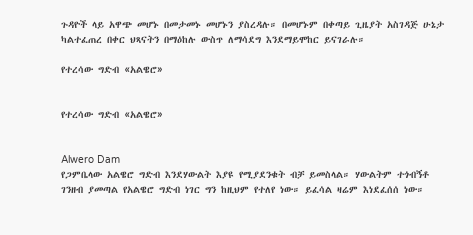ጉዳዮች ላይ አዋጭ መሆኑ በመታመኑ መሆኑን ያስረዳሉ። በመሆኑም በቀጣይ ጊዜያት አስገዳጅ ሁኔታ ካልተፈጠረ በቀር ህጻናትን በማዕከሉ ውስጥ ለማሳደግ እንደማይሞከር ይናገራሉ።

የተረሳው ግድብ «አልዌሮ»


የተረሳው ግድብ «አልዌሮ»


Alwero Dam
የጋምቤላው አልዌሮ ግድብ እንደሃውልት እያዩ የሚያደንቁት ብቻ ይመስላል። ሃውልትም ተጎብኝቶ ገንዘብ ያመጣል የአልዌሮ ግድብ ነገር ግን ከዚህም የተለየ ነው። ይፈሳል ዛሬም እነደፈሰሰ ነው።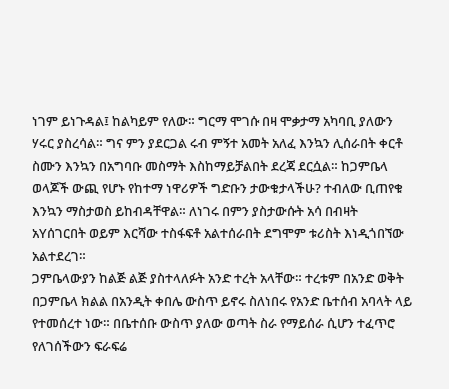ነገም ይነጉዳል፤ ከልካይም የለው። ግርማ ሞገሱ በዛ ሞቃታማ አካባቢ ያለውን ሃሩር ያስረሳል። ግና ምን ያደርጋል ሩብ ምኝተ አመት አለፈ እንኳን ሊሰራበት ቀርቶ ስሙን እንኳን በአግባቡ መስማት እስከማይቻልበት ደረጃ ደርሷል። ከጋምቤላ ወላጆች ውጪ የሆኑ የከተማ ነዋሪዎች ግድቡን ታውቁታላችሁ? ተብለው ቢጠየቁ እንኳን ማስታወስ ይከብዳቸዋል። ለነገሩ በምን ያስታውሱት አሳ በብዛት አYሰገርበት ወይም እርሻው ተስፋፍቶ አልተሰራበት ደግሞም ቱሪስት እነዲጎበኘው አልተደረገ።
ጋምቤላውያን ከልጅ ልጅ ያስተላለፉት አንድ ተረት አላቸው። ተረቱም በአንድ ወቅት በጋምቤላ ክልል በአንዲት ቀበሌ ውስጥ ይኖሩ ስለነበሩ የአንድ ቤተሰብ አባላት ላይ የተመሰረተ ነው። በቤተሰቡ ውስጥ ያለው ወጣት ስራ የማይሰራ ሲሆን ተፈጥሮ የለገሰችውን ፍራፍሬ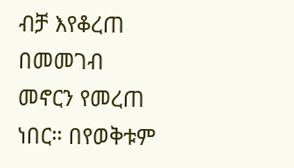ብቻ እየቆረጠ በመመገብ መኖርን የመረጠ ነበር። በየወቅቱም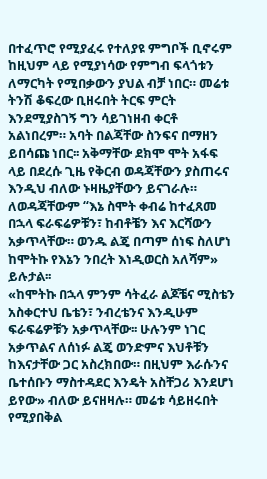በተፈጥሮ የሚያፈሩ የተለያዩ ምግቦች ቢኖሩም ከዚህም ላይ የሚያነሳው የምግብ ፍላጎቱን ለማርካት የሚበቃውን ያህል ብቻ ነበር። መሬቱ ትንሽ ቆፍረው ቢዘሩበት ትርፍ ምርት እንደሚያስገኝ ግን ሳይገነዘብ ቀርቶ አልነበረም። አባት በልጃቸው ስንፍና በማዘን ይበሳጩ ነበር፡፡ አቅማቸው ደክሞ ሞት አፋፍ ላይ በደረሱ ጊዜ የቅርብ ወዳጃቸውን ያስጠሩና እንዲህ ብለው ኑዛዜያቸውን ይናገራሉ። ለወዳጃቸውም “እኔ ስሞት ቀብሬ ከተፈጸመ በኋላ ፍራፍሬዎቹን፣ ከብቶቼን እና እርሻውን አቃጥላቸው። ወንዱ ልጄ በጣም ሰነፍ ስለሆነ ከሞትኩ የእኔን ንበረት እነዲወርስ አለሻም» ይሉታል፡፡
«ከሞትኩ በኋላ ምንም ሳትፈራ ልጆቼና ሚስቴን አስቀርተህ ቤቴን፣ ንብረቴንና እንዲሁም ፍራፍሬዎቹን አቃጥላቸው፡፡ ሁሉንም ነገር አቃጥልና ለሰነፉ ልጄ ወንድምና እህቶቹን ከእናታቸው ጋር አስረክበው። በዚህም እራሱንና ቤተሰቡን ማስተዳደር እንዴት አስቸጋሪ እንደሆነ ይየው» ብለው ይናዘዛሉ። መሬቱ ሳይዘሩበት የሚያበቅል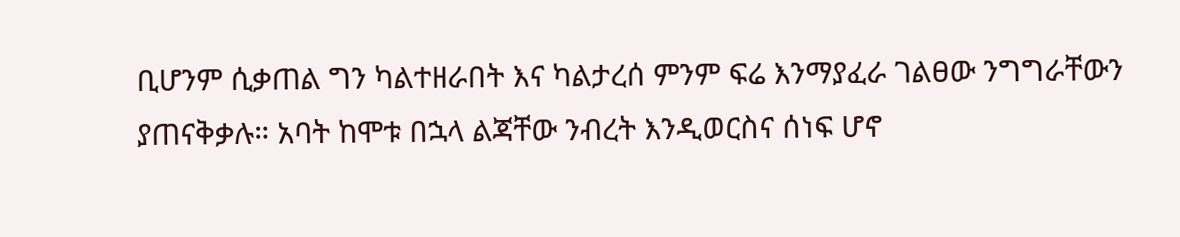ቢሆንም ሲቃጠል ግን ካልተዘራበት እና ካልታረሰ ምንም ፍሬ እንማያፈራ ገልፀው ንግግራቸውን ያጠናቅቃሉ። አባት ከሞቱ በኋላ ልጃቸው ንብረት እንዲወርስና ሰነፍ ሆኖ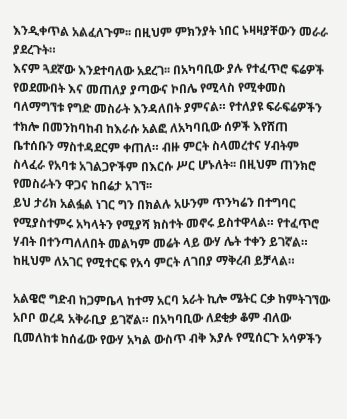እንዲቀጥል አልፈለጉም፡፡ በዚህም ምክንያት ነበር ኑዛዛያቸውን መራራ ያደረጉት።
እናም ጓደኛው እንደተባለው አደረገ፡፡ በአካባቢው ያሉ የተፈጥሮ ፍሬዎች የወደሙበት እና መጠለያ ያጣውና ኮበሌ የሚላስ የሚቀመስ ባለማግኘቱ የግድ መስራት እንዳለበት ያምናል። የተለያዩ ፍራፍሬዎችን ተክሎ በመንከባከብ ከእራሱ አልፎ ለአካባቢው ሰዎች እየሸጠ ቤተሰቡን ማስተዳደርም ቀጠለ። ብዙ ምርት ስላመረተና ሃብትም ስላፈራ የአባቱ አገልጋዮችም በእርሱ ሥር ሆኑለት፡፡ በዚህም ጠንክሮ የመስራትን ዋጋና ከበሬታ አገኘ፡፡
ይህ ታሪክ አልፏል ነገር ግን በክልሉ አሁንም ጥንካሬን በተግባር የሚያስተምሩ አካላትን የሚያሻ ክስተት መኖሩ ይስተዋላል። የተፈጥሮ ሃብት በተንጣለለበት መልካም መሬት ላይ ውሃ ሌት ተቀን ይገኛል። ከዚህም ለአገር የሚተርፍ የአሳ ምርት ለገበያ ማቅረብ ይቻላል።

አልዌሮ ግድብ ከጋምቤላ ከተማ አርባ አራት ኪሎ ሜትር ርቃ ከምትገኘው አቦቦ ወረዳ አቅራቢያ ይገኛል። በአካባቢው ለደቂቃ ቆም ብለው ቢመለከቱ ከሰፊው የውሃ አካል ውስጥ ብቅ እያሉ የሚሰርጉ አሳዎችን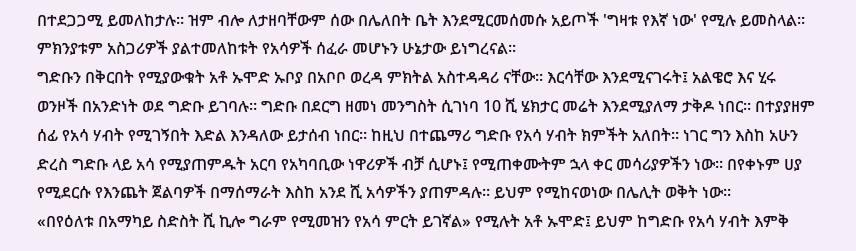በተደጋጋሚ ይመለከታሉ። ዝም ብሎ ለታዘባቸውም ሰው በሌለበት ቤት እንደሚርመሰመሱ አይጦች 'ግዛቱ የእኛ ነው' የሚሉ ይመስላል። ምክንያቱም አስጋሪዎች ያልተመለከቱት የአሳዎች ሰፈራ መሆኑን ሁኔታው ይነግረናል።
ግድቡን በቅርበት የሚያውቁት አቶ ኡሞድ ኡቦያ በአቦቦ ወረዳ ምክትል አስተዳዳሪ ናቸው። እርሳቸው እንደሚናገሩት፤ አልዌሮ እና ሂሩ ወንዞች በአንድነት ወደ ግድቡ ይገባሉ። ግድቡ በደርግ ዘመነ መንግስት ሲገነባ 10 ሺ ሄክታር መሬት እንደሚያለማ ታቅዶ ነበር። በተያያዘም ሰፊ የአሳ ሃብት የሚገኝበት እድል እንዳለው ይታሰብ ነበር። ከዚህ በተጨማሪ ግድቡ የአሳ ሃብት ክምችት አለበት። ነገር ግን እስከ አሁን ድረስ ግድቡ ላይ አሳ የሚያጠምዱት አርባ የአካባቢው ነዋሪዎች ብቻ ሲሆኑ፤ የሚጠቀሙትም ኋላ ቀር መሳሪያዎችን ነው። በየቀኑም ሀያ የሚደርሱ የእንጨት ጀልባዎች በማሰማራት እስከ አንደ ሺ አሳዎችን ያጠምዳሉ። ይህም የሚከናወነው በሌሊት ወቅት ነው።
«በየዕለቱ በአማካይ ስድስት ሺ ኪሎ ግራም የሚመዝን የአሳ ምርት ይገኛል» የሚሉት አቶ ኡሞድ፤ ይህም ከግድቡ የአሳ ሃብት እምቅ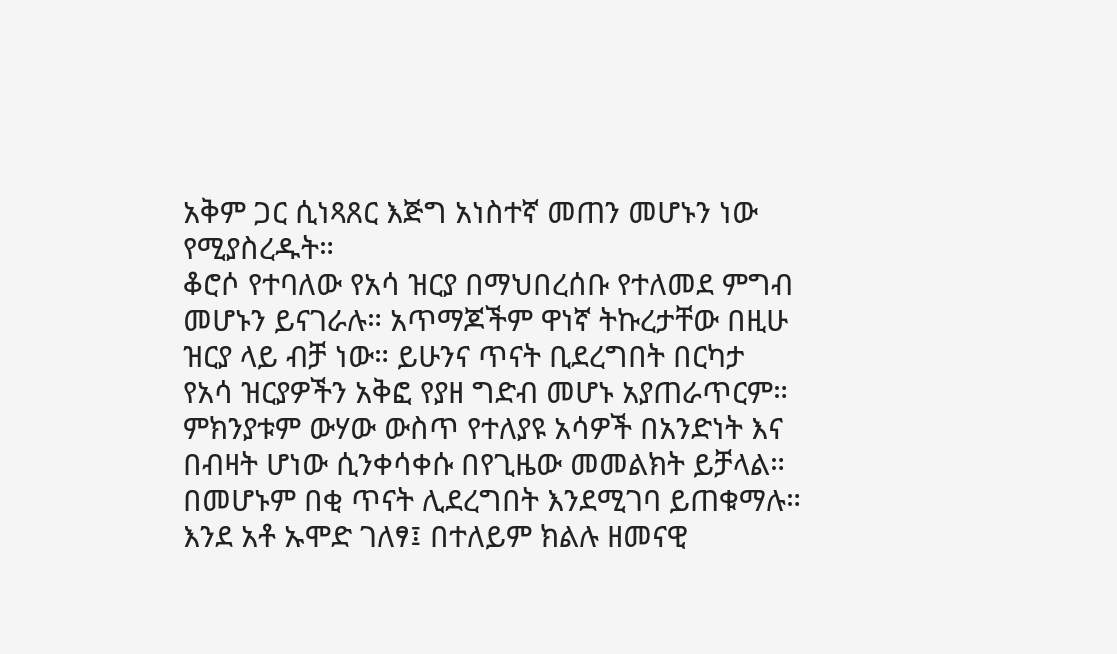አቅም ጋር ሲነጻጸር እጅግ አነስተኛ መጠን መሆኑን ነው የሚያስረዱት።
ቆሮሶ የተባለው የአሳ ዝርያ በማህበረሰቡ የተለመደ ምግብ መሆኑን ይናገራሉ። አጥማጆችም ዋነኛ ትኩረታቸው በዚሁ ዝርያ ላይ ብቻ ነው። ይሁንና ጥናት ቢደረግበት በርካታ የአሳ ዝርያዎችን አቅፎ የያዘ ግድብ መሆኑ አያጠራጥርም። ምክንያቱም ውሃው ውስጥ የተለያዩ አሳዎች በአንድነት እና በብዛት ሆነው ሲንቀሳቀሱ በየጊዜው መመልክት ይቻላል። በመሆኑም በቂ ጥናት ሊደረግበት እንደሚገባ ይጠቁማሉ።
እንደ አቶ ኡሞድ ገለፃ፤ በተለይም ክልሉ ዘመናዊ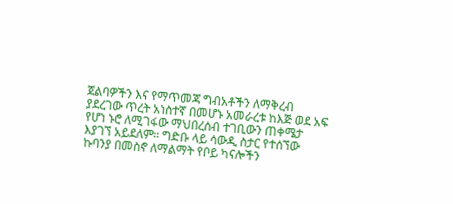ጀልባዎችን እና የማጥመጃ ግብአቶችን ለማቅረብ ያደረገው ጥረት አነስተኛ በመሆኑ አመራረቱ ከእጅ ወደ አፍ የሆነ ኑሮ ለሚገፋው ማህበረሰብ ተገቢውን ጠቀሜታ እያገኘ አይደለም። ግድቡ ላይ ሳውዲ ስታር የተሰኘው ኩባንያ በመስኖ ለማልማት የቦይ ካናሎችን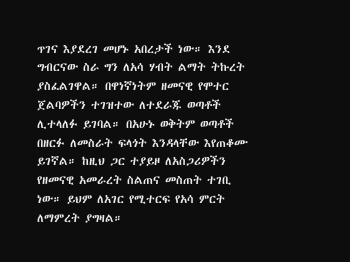ጥገና እያደረገ መሆኑ አበረታች ነው። እንደ ግብርናው ስራ ግን ለአሳ ሃብት ልማት ትኩረት ያስፈልገዋል። በዋነኛነትም ዘመናዊ የሞተር ጀልባዎችን ተገዝተው ለተደራጁ ወጣቶች ሊተላለፉ ይገባል። በአሁኑ ወቅትም ወጣቶች በዘርፉ ለመስራት ፍላጎት እንዳላቸው እየጠቆሙ ይገኛል። ከዚህ ጋር ተያይዞ ለአስጋሪዎችን የዘመናዊ አመራረት ስልጠና መስጠት ተገቢ ነው። ይህም ለአገር የሚተርፍ የአሳ ምርት ለማምረት ያግዛል።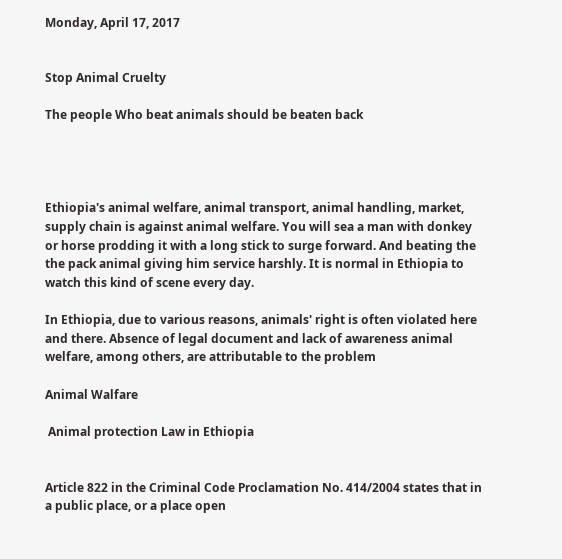Monday, April 17, 2017


Stop Animal Cruelty

The people Who beat animals should be beaten back




Ethiopia's animal welfare, animal transport, animal handling, market, supply chain is against animal welfare. You will sea a man with donkey or horse prodding it with a long stick to surge forward. And beating the the pack animal giving him service harshly. It is normal in Ethiopia to watch this kind of scene every day.

In Ethiopia, due to various reasons, animals' right is often violated here and there. Absence of legal document and lack of awareness animal welfare, among others, are attributable to the problem

Animal Walfare

 Animal protection Law in Ethiopia


Article 822 in the Criminal Code Proclamation No. 414/2004 states that in a public place, or a place open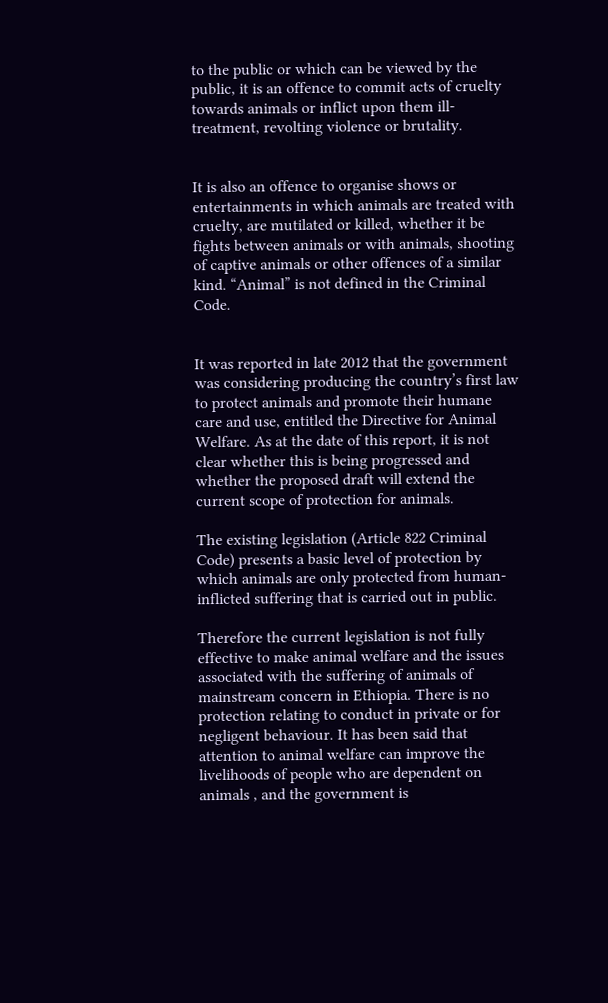to the public or which can be viewed by the public, it is an offence to commit acts of cruelty towards animals or inflict upon them ill-treatment, revolting violence or brutality.


It is also an offence to organise shows or entertainments in which animals are treated with cruelty, are mutilated or killed, whether it be fights between animals or with animals, shooting of captive animals or other offences of a similar kind. “Animal” is not defined in the Criminal Code.


It was reported in late 2012 that the government was considering producing the country’s first law to protect animals and promote their humane care and use, entitled the Directive for Animal Welfare. As at the date of this report, it is not clear whether this is being progressed and whether the proposed draft will extend the current scope of protection for animals.

The existing legislation (Article 822 Criminal Code) presents a basic level of protection by which animals are only protected from human-inflicted suffering that is carried out in public.

Therefore the current legislation is not fully effective to make animal welfare and the issues associated with the suffering of animals of mainstream concern in Ethiopia. There is no protection relating to conduct in private or for negligent behaviour. It has been said that attention to animal welfare can improve the livelihoods of people who are dependent on animals , and the government is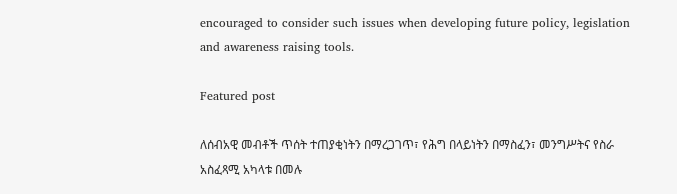encouraged to consider such issues when developing future policy, legislation and awareness raising tools.

Featured post

ለሰብአዊ መብቶች ጥሰት ተጠያቂነትን በማረጋገጥ፣ የሕግ በላይነትን በማስፈን፣ መንግሥትና የስራ አስፈጻሚ አካላቱ በመሉ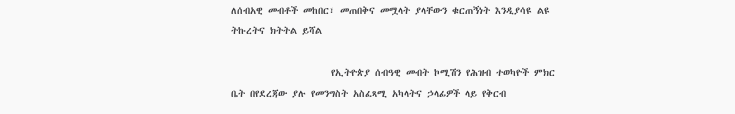ለሰብአዊ መብቶች መከበር፣ መጠበቅና መሟላት ያላቸውን ቁርጠኝነት እንዲያሳዩ ልዩ ትኩረትና ክትትል ይሻል

                    የኢትዮጵያ ሰብዓዊ መብት ኮሚሽን የሕዝብ ተወካዮች ምክር ቤት በየደረጃው ያሉ የመንግስት አስፈጻሚ አካላትና ኃላፊዎች ላይ የቅርብ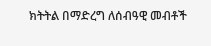ክትትል በማድረግ ለሰብዓዊ መብቶች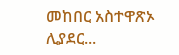መከበር አስተዋጽኦ ሊያደር...